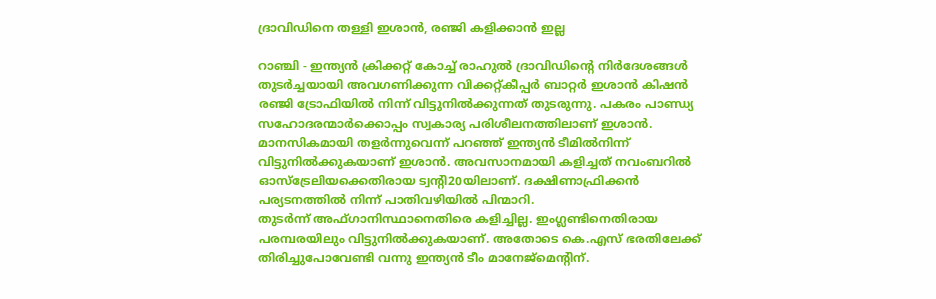ദ്രാവിഡിനെ തള്ളി ഇശാന്‍, രഞ്ജി കളിക്കാന്‍ ഇല്ല

റാഞ്ചി - ഇന്ത്യന്‍ ക്രിക്കറ്റ് കോച്ച് രാഹുല്‍ ദ്രാവിഡിന്റെ നിര്‍ദേശങ്ങള്‍ തുടര്‍ച്ചയായി അവഗണിക്കുന്ന വിക്കറ്റ്കീപ്പര്‍ ബാറ്റര്‍ ഇശാന്‍ കിഷന്‍ രഞ്ജി ട്രോഫിയില്‍ നിന്ന് വിട്ടുനില്‍ക്കുന്നത് തുടരുന്നു. പകരം പാണ്ഡ്യ സഹോദരന്മാര്‍ക്കൊപ്പം സ്വകാര്യ പരിശീലനത്തിലാണ് ഇശാന്‍. മാനസികമായി തളര്‍ന്നുവെന്ന് പറഞ്ഞ് ഇന്ത്യന്‍ ടീമില്‍നിന്ന് വിട്ടുനില്‍ക്കുകയാണ് ഇശാന്‍. അവസാനമായി കളിച്ചത് നവംബറില്‍ ഓസ്‌ട്രേലിയക്കെതിരായ ട്വന്റി20യിലാണ്. ദക്ഷിണാഫ്രിക്കന്‍ പര്യടനത്തില്‍ നിന്ന് പാതിവഴിയില്‍ പിന്മാറി.
തുടര്‍ന്ന് അഫ്ഗാനിസ്ഥാനെതിരെ കളിച്ചില്ല. ഇംഗ്ലണ്ടിനെതിരായ പരമ്പരയിലും വിട്ടുനില്‍ക്കുകയാണ്. അതോടെ കെ.എസ് ഭരതിലേക്ക് തിരിച്ചുപോവേണ്ടി വന്നു ഇന്ത്യന്‍ ടീം മാനേജ്‌മെന്റിന്.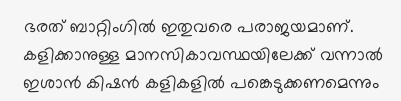ഭരത് ബാറ്റിംഗില്‍ ഇതുവരെ പരാജയമാണ്.
കളിക്കാനുള്ള മാനസികാവസ്ഥയിലേക്ക് വന്നാല്‍ ഇശാന്‍ കിഷന്‍ കളികളില്‍ പങ്കെടുക്കണമെന്നും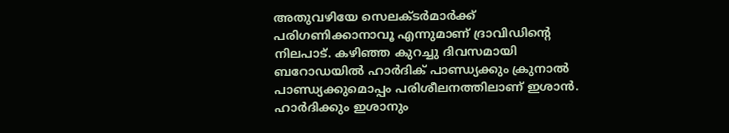അതുവഴിയേ സെലക്ടര്‍മാര്‍ക്ക് പരിഗണിക്കാനാവൂ എന്നുമാണ് ദ്രാവിഡിന്റെ നിലപാട്. കഴിഞ്ഞ കുറച്ചു ദിവസമായി ബറോഡയില്‍ ഹാര്‍ദിക് പാണ്ഡ്യക്കും ക്രുനാല്‍ പാണ്ഡ്യക്കുമൊപ്പം പരിശീലനത്തിലാണ് ഇശാന്‍. ഹാര്‍ദിക്കും ഇശാനും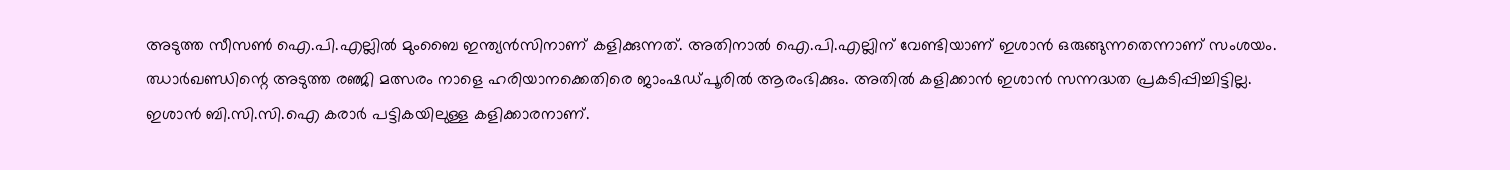അടുത്ത സീസണ്‍ ഐ.പി.എല്ലില്‍ മുംബൈ ഇന്ത്യന്‍സിനാണ് കളിക്കുന്നത്. അതിനാല്‍ ഐ.പി.എല്ലിന് വേണ്ടിയാണ് ഇശാന്‍ ഒരുങ്ങുന്നതെന്നാണ് സംശയം.
ഝാര്‍ഖണ്ഡിന്റെ അടുത്ത രഞ്ജി മത്സരം നാളെ ഹരിയാനക്കെതിരെ ജാംഷഡ്പൂരില്‍ ആരംഭിക്കും. അതില്‍ കളിക്കാന്‍ ഇശാന്‍ സന്നദ്ധത പ്രകടിപ്പിച്ചിട്ടില്ല. ഇശാന്‍ ബി.സി.സി.ഐ കരാര്‍ പട്ടികയിലുള്ള കളിക്കാരനാണ്.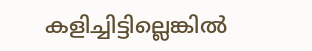കളിച്ചിട്ടില്ലെങ്കില്‍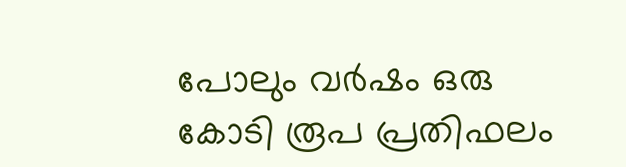പോലും വര്‍ഷം ഒരു കോടി രൂപ പ്രതിഫലം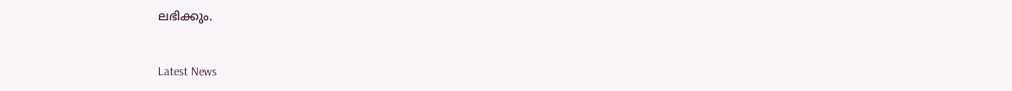ലഭിക്കും.


Latest News